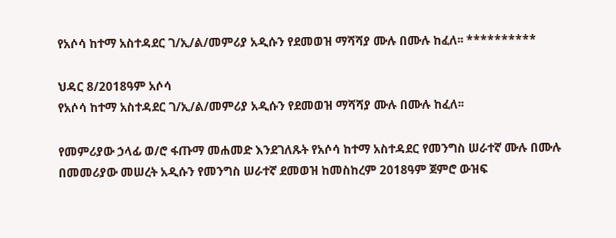የአሶሳ ከተማ አስተዳደር ገ/ኢ/ል/መምሪያ አዲሱን የደመወዝ ማሻሻያ ሙሉ በሙሉ ከፈለ፡፡ **********

ህዳር 8/2018ዓም አሶሳ
የአሶሳ ከተማ አስተዳደር ገ/ኢ/ል/መምሪያ አዲሱን የደመወዝ ማሻሻያ ሙሉ በሙሉ ከፈለ፡፡

የመምሪያው ኃላፊ ወ/ሮ ፋጡማ መሐመድ እንደገለጹት የአሶሳ ከተማ አስተዳደር የመንግስ ሠራተኛ ሙሉ በሙሉ በመመሪያው መሠረት አዲሱን የመንግስ ሠራተኛ ደመወዝ ከመስከረም 2018ዓም ጀምሮ ውዝፍ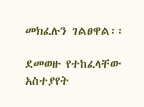መክፈሉን ገልፀዋል፡፡

ደመወዙ የተከፈላቸው አስተያየት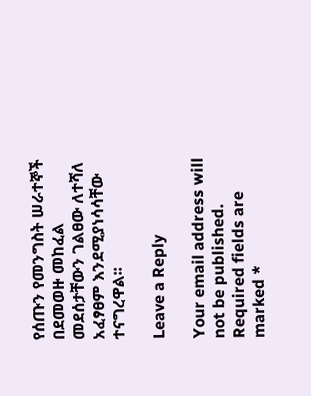የሰጡን የመንግስት ሠራተኞች በደመወዙ መከፈል መደሰታቸውን ገልፀው ለተሻለ አፈፃፀም እንደሚያነሳሳቸው ተናግረዋል፡፡

Leave a Reply

Your email address will not be published. Required fields are marked *